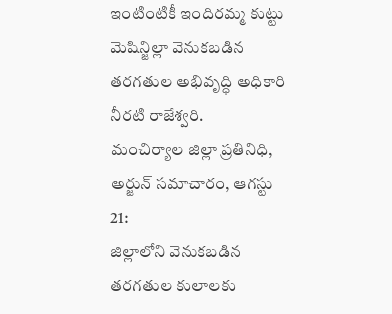ఇంటింటికీ ఇందిరమ్మ కుట్టు మెషిన్జిల్లా వెనుకబడిన తరగతుల అభివృద్ధి అధికారి నీరటి రాజేశ్వరి.
మంచిర్యాల జిల్లా ప్రతినిధి, అర్జున్ సమాచారం, ఆగస్టు 21:
జిల్లాలోని వెనుకబడిన తరగతుల కులాలకు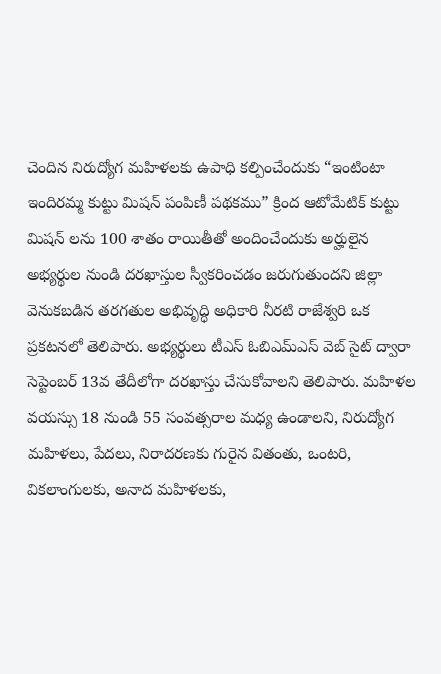చెందిన నిరుద్యోగ మహిళలకు ఉపాధి కల్పించేందుకు “ఇంటింటా ఇందిరమ్మ కుట్టు మిషన్ పంపిణీ పథకము” క్రింద ఆటోమేటిక్ కుట్టు మిషన్ లను 100 శాతం రాయితీతో అందించేందుకు అర్హులైన అభ్యర్థుల నుండి దరఖాస్తుల స్వీకరించడం జరుగుతుందని జిల్లా వెనుకబడిన తరగతుల అభివృద్ధి అధికారి నీరటి రాజేశ్వరి ఒక ప్రకటనలో తెలిపారు. అభ్యర్థులు టీఎస్ ఓబిఎమ్ఎస్ వెబ్ సైట్ ద్వారా సెప్టెంబర్ 13వ తేదీలోగా దరఖాస్తు చేసుకోవాలని తెలిపారు. మహిళల వయస్సు 18 నుండి 55 సంవత్సరాల మధ్య ఉండాలని, నిరుద్యోగ మహిళలు, పేదలు, నిరాదరణకు గురైన వితంతు, ఒంటరి, వికలాంగులకు, అనాద మహిళలకు,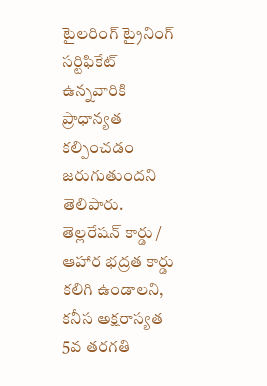టైలరింగ్ ట్రైనింగ్ సర్టిఫికేట్ ఉన్నవారికి ప్రాధాన్యత కల్పించడం జరుగుతుందని తెలిపారు. తెల్లరేషన్ కార్డు / ఆహార భద్రత కార్డు కలిగి ఉండాలని, కనీస అక్షరాస్యత 5వ తరగతి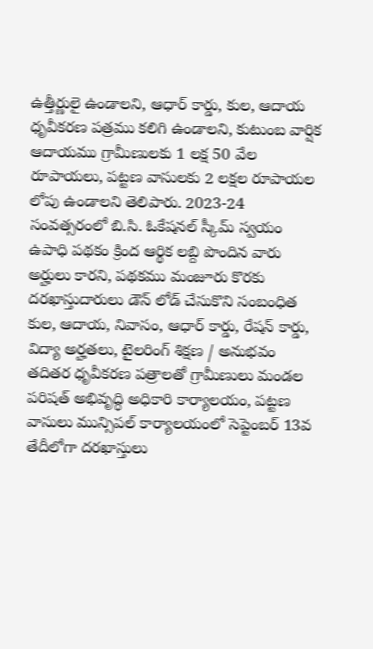ఉత్తీర్ణులై ఉండాలని, ఆధార్ కార్డు, కుల, ఆదాయ ధృవీకరణ పత్రము కలిగి ఉండాలని, కుటుంబ వార్షిక ఆదాయము గ్రామీణులకు 1 లక్ష 50 వేల రూపాయలు, పట్టణ వాసులకు 2 లక్షల రూపాయల లోపు ఉండాలని తెలిపారు. 2023-24 సంవత్సరంలో బి.సి. ఓకేషనల్ స్కీమ్ స్వయం ఉపాధి పథకం క్రింద ఆర్థిక లబ్ది పొందిన వారు అర్హులు కారని, పథకము మంజూరు కొరకు దరఖాస్తుదారులు డౌన్ లోడ్ చేసుకొని సంబంధిత కుల, ఆదాయ, నివాసం, ఆధార్ కార్డు, రేషన్ కార్డు, విద్యా అర్హతలు, టైలరింగ్ శిక్షణ / అనుభవం తదితర ధృవీకరణ పత్రాలతో గ్రామీణులు మండల పరిషత్ అభివృద్ధి అధికారి కార్యాలయం, పట్టణ వాసులు మున్సిపల్ కార్యాలయంలో సెప్టెంబర్ 13వ తేదీలోగా దరఖాస్తులు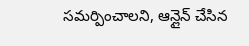సమర్పించాలని, ఆన్లైన్ చేసిన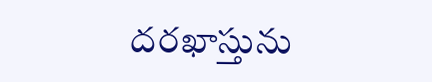దరఖాస్తును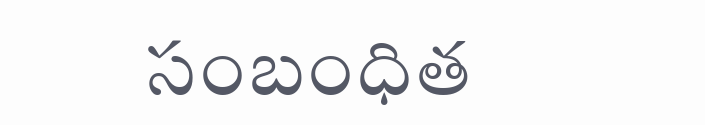సంబంధిత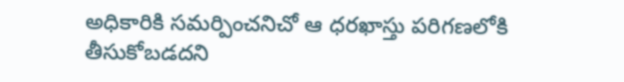అధికారికి సమర్పించనిచో ఆ ధరఖాస్తు పరిగణలోకి తీసుకోబడదని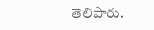తెలిపారు.